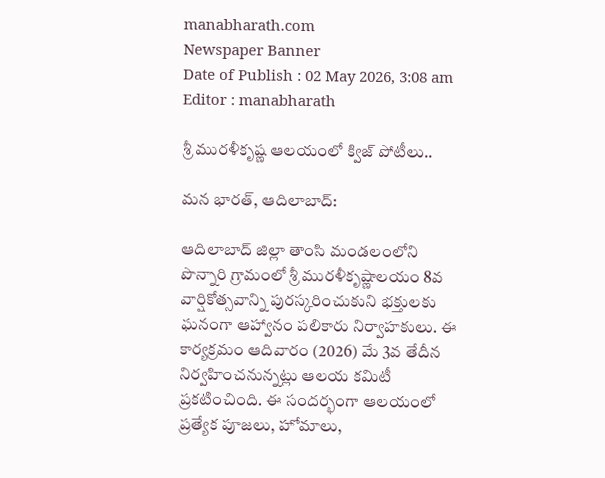manabharath.com
Newspaper Banner
Date of Publish : 02 May 2026, 3:08 am Editor : manabharath

శ్రీ మురళీకృష్ణ ఆలయంలో క్విజ్ పోటీలు..

మన భారత్, ఆదిలాబాద్:

ఆదిలాబాద్ జిల్లా తాంసి మండలంలోని పొన్నారి గ్రామంలో శ్రీ మురళీకృష్ణాలయం 8వ వార్షికోత్సవాన్ని పురస్కరించుకుని భక్తులకు ఘనంగా ఆహ్వానం పలికారు నిర్వాహకులు. ఈ కార్యక్రమం ఆదివారం (2026) మే 3వ తేదీన నిర్వహించనున్నట్లు ఆలయ కమిటీ ప్రకటించింది. ఈ సందర్భంగా ఆలయంలో ప్రత్యేక పూజలు, హోమాలు,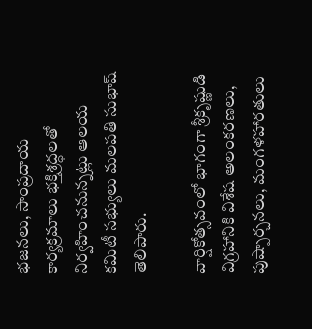భజనలు, సాంప్రదాయ కార్యక్రమాలు భక్తిశ్రద్ధలతో నిర్వహించనున్నట్లు ఆలయ కమిటీ సభ్యులు మలపతి సుభాష్ తెలిపారు.

వార్షికోత్సవంలో భాగంగా శ్రీకృష్ణుడి విగ్రహానికి విశేష అలంకరణలు, పుష్పార్చనలు, మంగళహారతులు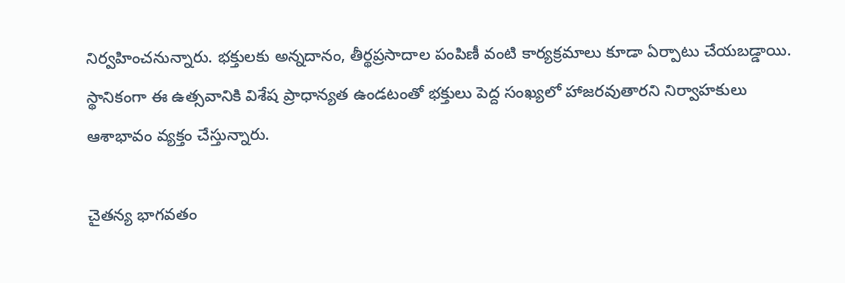నిర్వహించనున్నారు. భక్తులకు అన్నదానం, తీర్థప్రసాదాల పంపిణీ వంటి కార్యక్రమాలు కూడా ఏర్పాటు చేయబడ్డాయి. స్థానికంగా ఈ ఉత్సవానికి విశేష ప్రాధాన్యత ఉండటంతో భక్తులు పెద్ద సంఖ్యలో హాజరవుతారని నిర్వాహకులు ఆశాభావం వ్యక్తం చేస్తున్నారు.

చైతన్య భాగవతం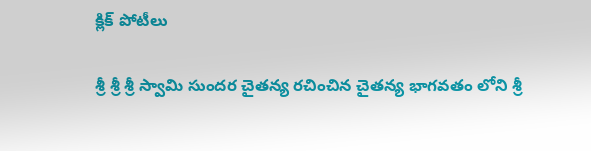క్లిక్ పోటీలు

శ్రీ శ్రీ శ్రీ స్వామి సుందర చైతన్య రచించిన చైతన్య భాగవతం లోని శ్రీ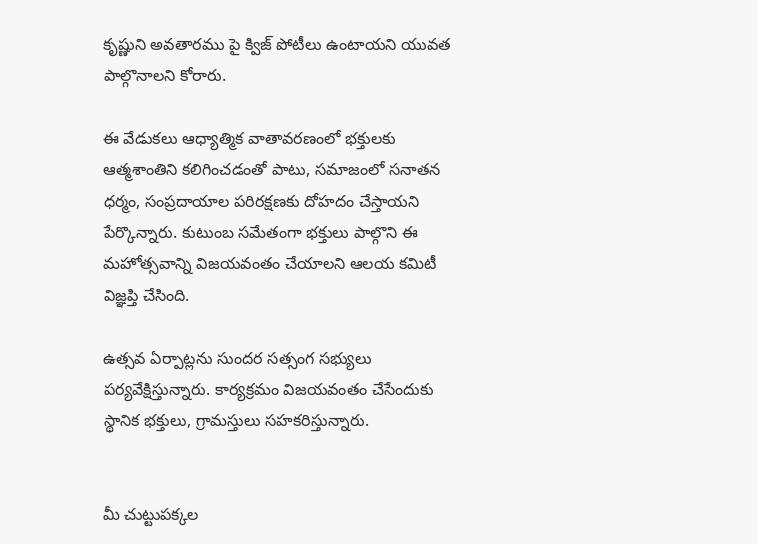కృష్ణుని అవతారము పై క్విజ్ పోటీలు ఉంటాయని యువత పాల్గొనాలని కోరారు.

ఈ వేడుకలు ఆధ్యాత్మిక వాతావరణంలో భక్తులకు ఆత్మశాంతిని కలిగించడంతో పాటు, సమాజంలో సనాతన ధర్మం, సంప్రదాయాల పరిరక్షణకు దోహదం చేస్తాయని పేర్కొన్నారు. కుటుంబ సమేతంగా భక్తులు పాల్గొని ఈ మహోత్సవాన్ని విజయవంతం చేయాలని ఆలయ కమిటీ విజ్ఞప్తి చేసింది.

ఉత్సవ ఏర్పాట్లను సుందర సత్సంగ సభ్యులు పర్యవేక్షిస్తున్నారు. కార్యక్రమం విజయవంతం చేసేందుకు స్థానిక భక్తులు, గ్రామస్తులు సహకరిస్తున్నారు.


మీ చుట్టుపక్కల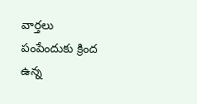వార్తలు పంపేందుకు క్రింద ఉన్న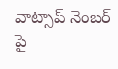వాట్సాప్ నెంబర్ పై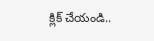క్లిక్ చేయండి..